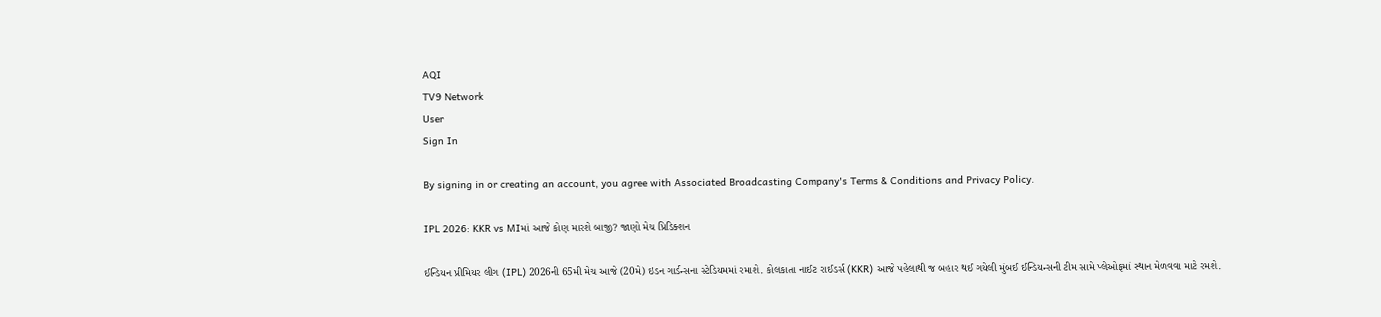AQI
TV9 Network
User
Sign In

By signing in or creating an account, you agree with Associated Broadcasting Company's Terms & Conditions and Privacy Policy.

IPL 2026: KKR vs MIમાં આજે કોણ મારશે બાજી? જાણો મેચ પ્રિડિક્શન

ઈન્ડિયન પ્રીમિયર લીગ (IPL) 2026ની 65મી મેચ આજે (20મે) ઇડન ગાર્ડન્સના સ્ટેડિયમમાં રમાશે. કોલકાતા નાઈટ રાઈડર્સ (KKR) આજે પહેલાથી જ બહાર થઈ ગયેલી મુંબઈ ઈન્ડિયન્સની ટીમ સામે પ્લેઓફમાં સ્થાન મેળવવા માટે રમશે.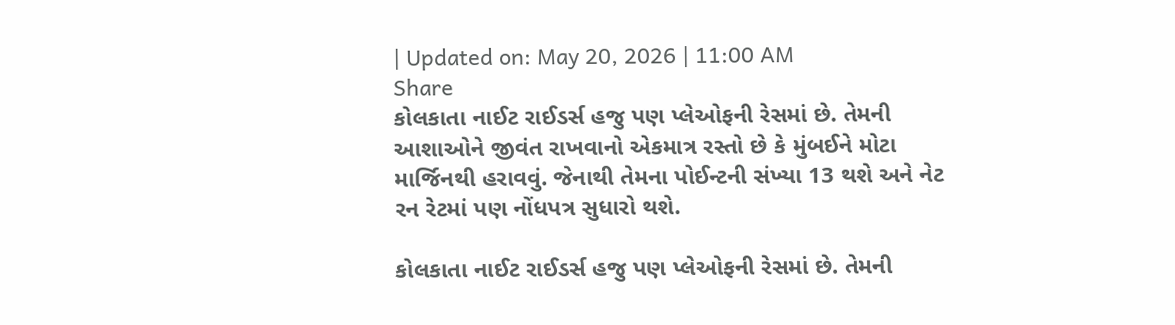| Updated on: May 20, 2026 | 11:00 AM
Share
કોલકાતા નાઈટ રાઈડર્સ હજુ પણ પ્લેઓફની રેસમાં છે. તેમની આશાઓને જીવંત રાખવાનો એકમાત્ર રસ્તો છે કે મુંબઈને મોટા માર્જિનથી હરાવવું. જેનાથી તેમના પોઈન્ટની સંખ્યા 13 થશે અને નેટ રન રેટમાં પણ નોંધપત્ર સુધારો થશે.

કોલકાતા નાઈટ રાઈડર્સ હજુ પણ પ્લેઓફની રેસમાં છે. તેમની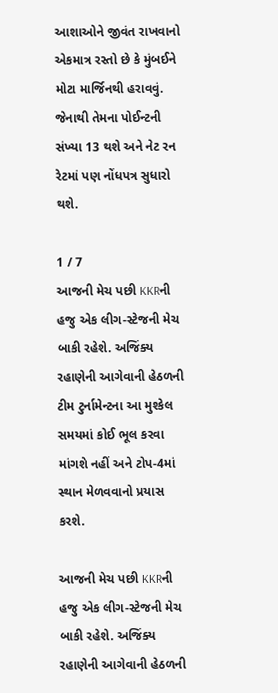આશાઓને જીવંત રાખવાનો એકમાત્ર રસ્તો છે કે મુંબઈને મોટા માર્જિનથી હરાવવું. જેનાથી તેમના પોઈન્ટની સંખ્યા 13 થશે અને નેટ રન રેટમાં પણ નોંધપત્ર સુધારો થશે.

1 / 7
આજની મેચ પછી KKRની હજુ એક લીગ-સ્ટેજની મેચ બાકી રહેશે. અજિંક્ય રહાણેની આગેવાની હેઠળની ટીમ ટુર્નામેન્ટના આ મુશ્કેલ સમયમાં કોઈ ભૂલ કરવા માંગશે નહીં અને ટોપ-4માં સ્થાન મેળવવાનો પ્રયાસ કરશે.

આજની મેચ પછી KKRની હજુ એક લીગ-સ્ટેજની મેચ બાકી રહેશે. અજિંક્ય રહાણેની આગેવાની હેઠળની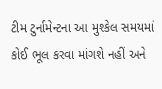ટીમ ટુર્નામેન્ટના આ મુશ્કેલ સમયમાં કોઈ ભૂલ કરવા માંગશે નહીં અને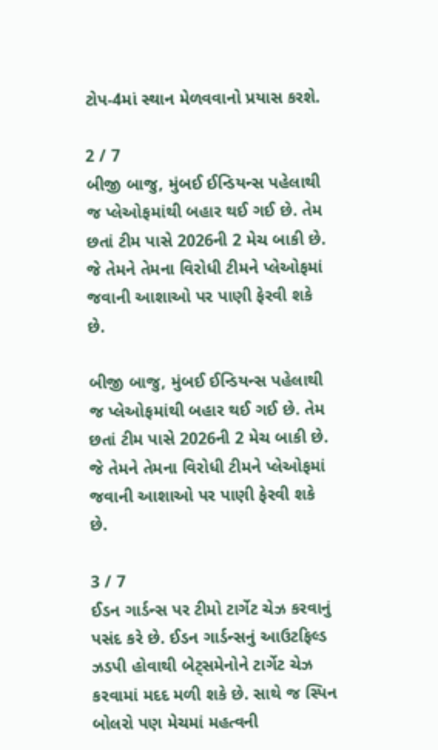ટોપ-4માં સ્થાન મેળવવાનો પ્રયાસ કરશે.

2 / 7
બીજી બાજુ, મુંબઈ ઈન્ડિયન્સ પહેલાથી જ પ્લેઓફમાંથી બહાર થઈ ગઈ છે. તેમ છતાં ટીમ પાસે 2026ની 2 મેચ બાકી છે. જે તેમને તેમના વિરોધી ટીમને પ્લેઓફમાં જવાની આશાઓ પર પાણી ફેરવી શકે છે.

બીજી બાજુ, મુંબઈ ઈન્ડિયન્સ પહેલાથી જ પ્લેઓફમાંથી બહાર થઈ ગઈ છે. તેમ છતાં ટીમ પાસે 2026ની 2 મેચ બાકી છે. જે તેમને તેમના વિરોધી ટીમને પ્લેઓફમાં જવાની આશાઓ પર પાણી ફેરવી શકે છે.

3 / 7
ઈડન ગાર્ડન્સ પર ટીમો ટાર્ગેટ ચેઝ કરવાનું પસંદ કરે છે. ઈડન ગાર્ડન્સનું આઉટફિલ્ડ ઝડપી હોવાથી બેટ્સમેનોને ટાર્ગેટ ચેઝ કરવામાં મદદ મળી શકે છે. સાથે જ સ્પિન બોલરો પણ મેચમાં મહત્વની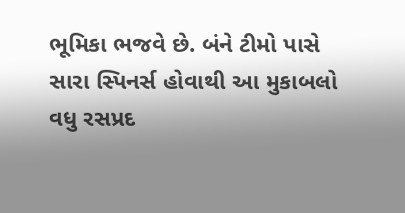ભૂમિકા ભજવે છે. બંને ટીમો પાસે સારા સ્પિનર્સ હોવાથી આ મુકાબલો વધુ રસપ્રદ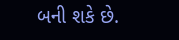બની શકે છે.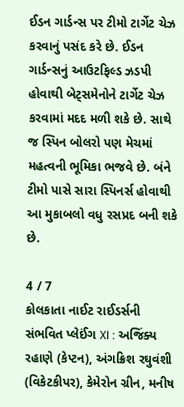ઈડન ગાર્ડન્સ પર ટીમો ટાર્ગેટ ચેઝ કરવાનું પસંદ કરે છે. ઈડન ગાર્ડન્સનું આઉટફિલ્ડ ઝડપી હોવાથી બેટ્સમેનોને ટાર્ગેટ ચેઝ કરવામાં મદદ મળી શકે છે. સાથે જ સ્પિન બોલરો પણ મેચમાં મહત્વની ભૂમિકા ભજવે છે. બંને ટીમો પાસે સારા સ્પિનર્સ હોવાથી આ મુકાબલો વધુ રસપ્રદ બની શકે છે.

4 / 7
કોલકાતા નાઈટ રાઈડર્સની સંભવિત પ્લેઈંગ XI : અજિંક્ય રહાણે (કેપ્ટન), અંગક્રિશ રઘુવંશી (વિકેટકીપર), કેમેરોન ગ્રીન, મનીષ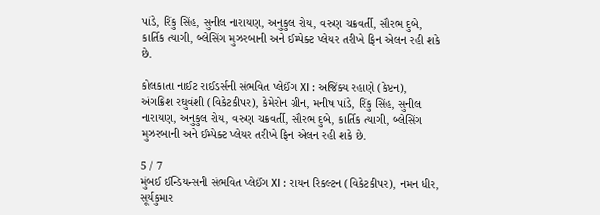પાંડે, રિંકુ સિંહ, સુનીલ નારાયણ, અનુકુલ રોય, વરુણ ચક્રવર્તી, સૌરભ દુબે, કાર્તિક ત્યાગી, બ્લેસિંગ મુઝરબાની અને ઈમ્પેક્ટ પ્લેયર તરીખે ફિન એલન રહી શકે છે.

કોલકાતા નાઈટ રાઈડર્સની સંભવિત પ્લેઈંગ XI : અજિંક્ય રહાણે (કેપ્ટન), અંગક્રિશ રઘુવંશી (વિકેટકીપર), કેમેરોન ગ્રીન, મનીષ પાંડે, રિંકુ સિંહ, સુનીલ નારાયણ, અનુકુલ રોય, વરુણ ચક્રવર્તી, સૌરભ દુબે, કાર્તિક ત્યાગી, બ્લેસિંગ મુઝરબાની અને ઈમ્પેક્ટ પ્લેયર તરીખે ફિન એલન રહી શકે છે.

5 / 7
મુંબઈ ઈન્ડિયન્સની સંભવિત પ્લેઈંગ XI : રાયન રિકલ્ટન (વિકેટકીપર), નમન ધીર, સૂર્યકુમાર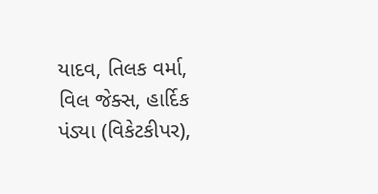યાદવ, તિલક વર્મા, વિલ જેક્સ, હાર્દિક પંડ્યા (વિકેટકીપર),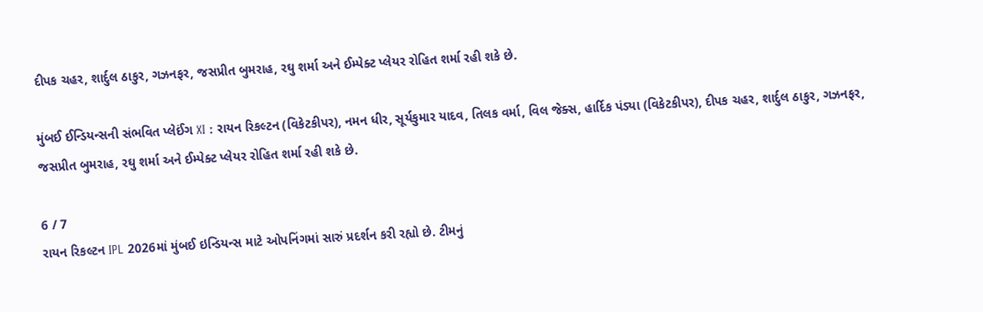દીપક ચહર, શાર્દુલ ઠાકુર, ગઝનફર, જસપ્રીત બુમરાહ, રઘુ શર્મા અને ઈમ્પેક્ટ પ્લેયર રોહિત શર્મા રહી શકે છે.

મુંબઈ ઈન્ડિયન્સની સંભવિત પ્લેઈંગ XI : રાયન રિકલ્ટન (વિકેટકીપર), નમન ધીર, સૂર્યકુમાર યાદવ, તિલક વર્મા, વિલ જેક્સ, હાર્દિક પંડ્યા (વિકેટકીપર), દીપક ચહર, શાર્દુલ ઠાકુર, ગઝનફર, જસપ્રીત બુમરાહ, રઘુ શર્મા અને ઈમ્પેક્ટ પ્લેયર રોહિત શર્મા રહી શકે છે.

6 / 7
રાયન રિકલ્ટન IPL 2026માં મુંબઈ ઇન્ડિયન્સ માટે ઓપનિંગમાં સારું પ્રદર્શન કરી રહ્યો છે. ટીમનું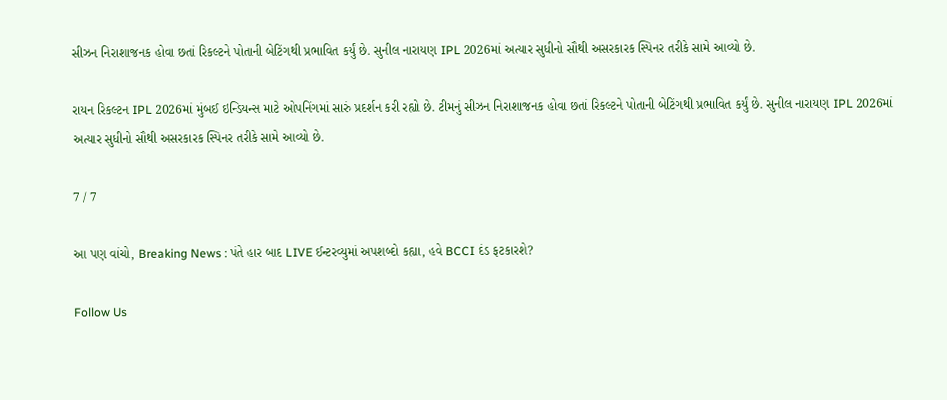સીઝન નિરાશાજનક હોવા છતાં રિકલ્ટને પોતાની બેટિંગથી પ્રભાવિત કર્યું છે. સુનીલ નારાયણ IPL 2026માં અત્યાર સુધીનો સૌથી અસરકારક સ્પિનર તરીકે સામે આવ્યો છે.

રાયન રિકલ્ટન IPL 2026માં મુંબઈ ઇન્ડિયન્સ માટે ઓપનિંગમાં સારું પ્રદર્શન કરી રહ્યો છે. ટીમનું સીઝન નિરાશાજનક હોવા છતાં રિકલ્ટને પોતાની બેટિંગથી પ્રભાવિત કર્યું છે. સુનીલ નારાયણ IPL 2026માં અત્યાર સુધીનો સૌથી અસરકારક સ્પિનર તરીકે સામે આવ્યો છે.

7 / 7

આ પણ વાંચો, Breaking News : પંતે હાર બાદ LIVE ઈન્ટરવ્યુમાં અપશબ્દો કહ્યા, હવે BCCI દંડ ફટકારશે?

Follow Us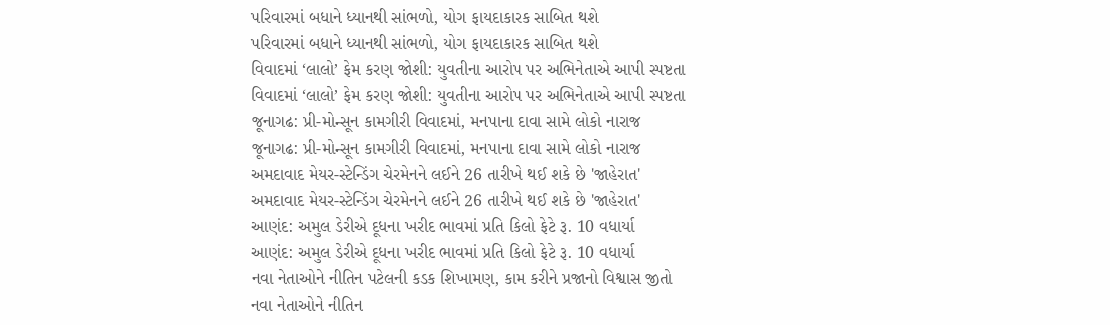પરિવારમાં બધાને ધ્યાનથી સાંભળો, યોગ ફાયદાકારક સાબિત થશે
પરિવારમાં બધાને ધ્યાનથી સાંભળો, યોગ ફાયદાકારક સાબિત થશે
વિવાદમાં ‘લાલો’ ફેમ કરણ જોશી: યુવતીના આરોપ પર અભિનેતાએ આપી સ્પષ્ટતા
વિવાદમાં ‘લાલો’ ફેમ કરણ જોશી: યુવતીના આરોપ પર અભિનેતાએ આપી સ્પષ્ટતા
જૂનાગઢ: પ્રી-મોન્સૂન કામગીરી વિવાદમાં, મનપાના દાવા સામે લોકો નારાજ
જૂનાગઢ: પ્રી-મોન્સૂન કામગીરી વિવાદમાં, મનપાના દાવા સામે લોકો નારાજ
અમદાવાદ મેયર-સ્ટેન્ડિંગ ચેરમેનને લઈને 26 તારીખે થઈ શકે છે 'જાહેરાત'
અમદાવાદ મેયર-સ્ટેન્ડિંગ ચેરમેનને લઈને 26 તારીખે થઈ શકે છે 'જાહેરાત'
આણંદ: અમુલ ડેરીએ દૂધના ખરીદ ભાવમાં પ્રતિ કિલો ફેટે રૂ. 10 વધાર્યા
આણંદ: અમુલ ડેરીએ દૂધના ખરીદ ભાવમાં પ્રતિ કિલો ફેટે રૂ. 10 વધાર્યા
નવા નેતાઓને નીતિન પટેલની કડક શિખામણ, કામ કરીને પ્રજાનો વિશ્વાસ જીતો
નવા નેતાઓને નીતિન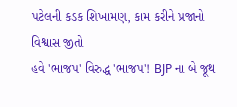પટેલની કડક શિખામણ, કામ કરીને પ્રજાનો વિશ્વાસ જીતો
હવે 'ભાજપ' વિરુદ્ધ 'ભાજપ'! BJP ના બે જૂથ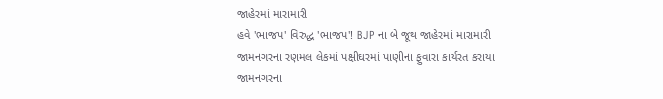જાહેરમાં મારામારી
હવે 'ભાજપ' વિરુદ્ધ 'ભાજપ'! BJP ના બે જૂથ જાહેરમાં મારામારી
જામનગરના રણમલ લેકમાં પક્ષીઘરમાં પાણીના ફુવારા કાર્યરત કરાયા
જામનગરના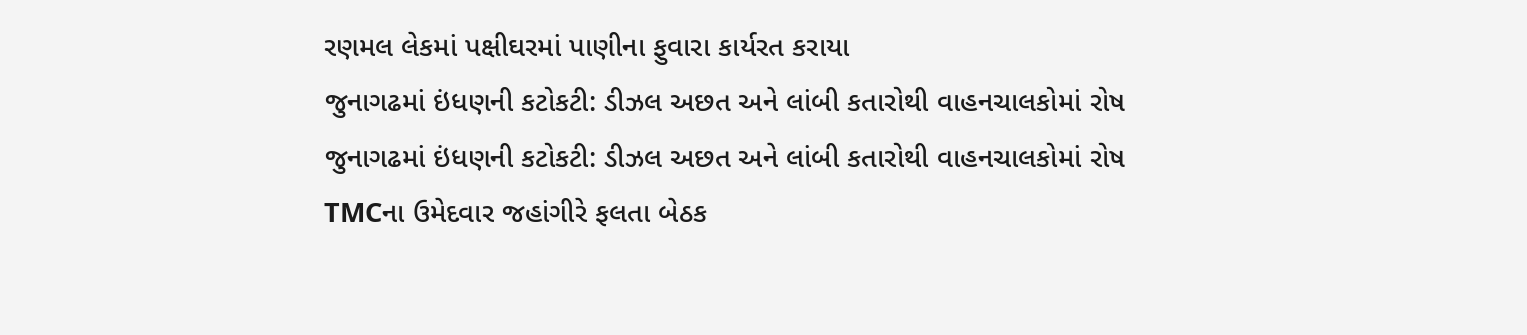રણમલ લેકમાં પક્ષીઘરમાં પાણીના ફુવારા કાર્યરત કરાયા
જુનાગઢમાં ઇંધણની કટોકટી: ડીઝલ અછત અને લાંબી કતારોથી વાહનચાલકોમાં રોષ
જુનાગઢમાં ઇંધણની કટોકટી: ડીઝલ અછત અને લાંબી કતારોથી વાહનચાલકોમાં રોષ
TMCના ઉમેદવાર જહાંગીરે ફલતા બેઠક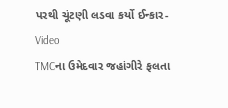પરથી ચૂંટણી લડવા કર્યો ઈન્કાર-Video
TMCના ઉમેદવાર જહાંગીરે ફલતા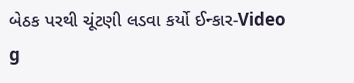બેઠક પરથી ચૂંટણી લડવા કર્યો ઈન્કાર-Video
g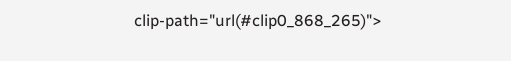clip-path="url(#clip0_868_265)">